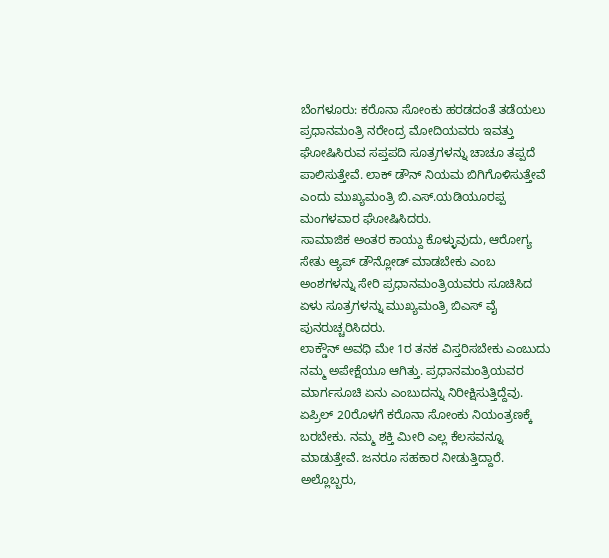ಬೆಂಗಳೂರು: ಕರೊನಾ ಸೋಂಕು ಹರಡದಂತೆ ತಡೆಯಲು ಪ್ರಧಾನಮಂತ್ರಿ ನರೇಂದ್ರ ಮೋದಿಯವರು ಇವತ್ತು ಘೋಷಿಸಿರುವ ಸಪ್ತಪದಿ ಸೂತ್ರಗಳನ್ನು ಚಾಚೂ ತಪ್ಪದೆ ಪಾಲಿಸುತ್ತೇವೆ. ಲಾಕ್ ಡೌನ್ ನಿಯಮ ಬಿಗಿಗೊಳಿಸುತ್ತೇವೆ ಎಂದು ಮುಖ್ಯಮಂತ್ರಿ ಬಿ.ಎಸ್.ಯಡಿಯೂರಪ್ಪ ಮಂಗಳವಾರ ಘೋಷಿಸಿದರು.
ಸಾಮಾಜಿಕ ಅಂತರ ಕಾಯ್ದು ಕೊಳ್ಳುವುದು, ಆರೋಗ್ಯ ಸೇತು ಆ್ಯಪ್ ಡೌನ್ಲೋಡ್ ಮಾಡಬೇಕು ಎಂಬ ಅಂಶಗಳನ್ನು ಸೇರಿ ಪ್ರಧಾನಮಂತ್ರಿಯವರು ಸೂಚಿಸಿದ ಏಳು ಸೂತ್ರಗಳನ್ನು ಮುಖ್ಯಮಂತ್ರಿ ಬಿಎಸ್ ವೈ ಪುನರುಚ್ಚರಿಸಿದರು.
ಲಾಕ್ಡೌನ್ ಅವಧಿ ಮೇ 1ರ ತನಕ ವಿಸ್ತರಿಸಬೇಕು ಎಂಬುದು ನಮ್ಮ ಅಪೇಕ್ಷೆಯೂ ಆಗಿತ್ತು. ಪ್ರಧಾನಮಂತ್ರಿಯವರ ಮಾರ್ಗಸೂಚಿ ಏನು ಎಂಬುದನ್ನು ನಿರೀಕ್ಷಿಸುತ್ತಿದ್ದೆವು. ಏಪ್ರಿಲ್ 20ರೊಳಗೆ ಕರೊನಾ ಸೋಂಕು ನಿಯಂತ್ರಣಕ್ಕೆ ಬರಬೇಕು. ನಮ್ಮ ಶಕ್ತಿ ಮೀರಿ ಎಲ್ಲ ಕೆಲಸವನ್ನೂ ಮಾಡುತ್ತೇವೆ. ಜನರೂ ಸಹಕಾರ ನೀಡುತ್ತಿದ್ದಾರೆ. ಅಲ್ಲೊಬ್ಬರು,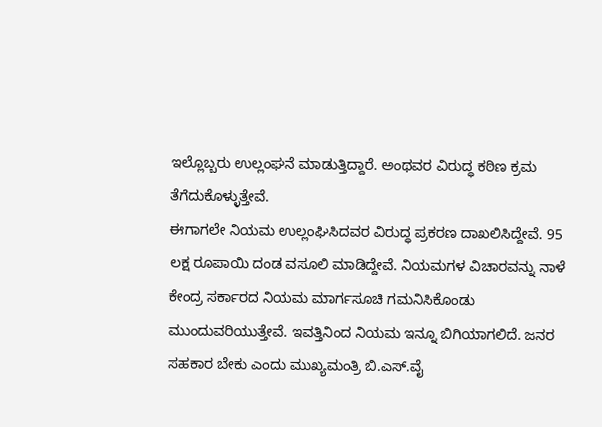ಇಲ್ಲೊಬ್ಬರು ಉಲ್ಲಂಘನೆ ಮಾಡುತ್ತಿದ್ದಾರೆ. ಅಂಥವರ ವಿರುದ್ಧ ಕಠಿಣ ಕ್ರಮ ತೆಗೆದುಕೊಳ್ಳುತ್ತೇವೆ.
ಈಗಾಗಲೇ ನಿಯಮ ಉಲ್ಲಂಘಿಸಿದವರ ವಿರುದ್ಧ ಪ್ರಕರಣ ದಾಖಲಿಸಿದ್ದೇವೆ. 95 ಲಕ್ಷ ರೂಪಾಯಿ ದಂಡ ವಸೂಲಿ ಮಾಡಿದ್ದೇವೆ. ನಿಯಮಗಳ ವಿಚಾರವನ್ನು ನಾಳೆ ಕೇಂದ್ರ ಸರ್ಕಾರದ ನಿಯಮ ಮಾರ್ಗಸೂಚಿ ಗಮನಿಸಿಕೊಂಡು ಮುಂದುವರಿಯುತ್ತೇವೆ. ಇವತ್ತಿನಿಂದ ನಿಯಮ ಇನ್ನೂ ಬಿಗಿಯಾಗಲಿದೆ. ಜನರ ಸಹಕಾರ ಬೇಕು ಎಂದು ಮುಖ್ಯಮಂತ್ರಿ ಬಿ.ಎಸ್.ವೈ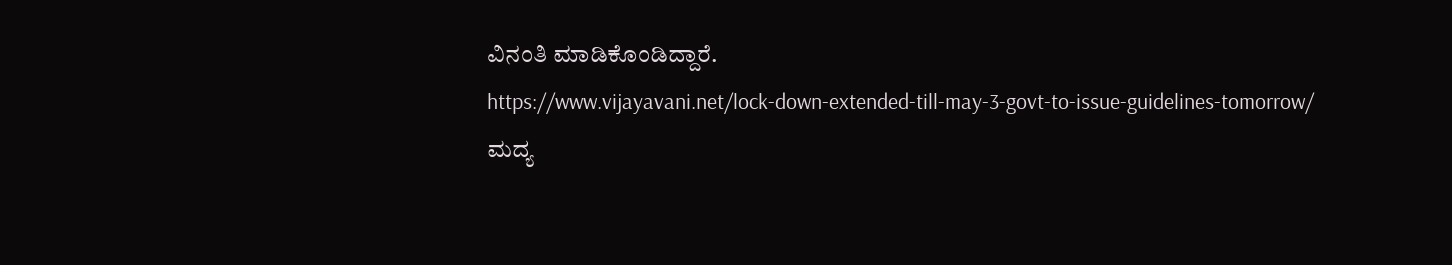ವಿನಂತಿ ಮಾಡಿಕೊಂಡಿದ್ದಾರೆ.
https://www.vijayavani.net/lock-down-extended-till-may-3-govt-to-issue-guidelines-tomorrow/
ಮದ್ಯ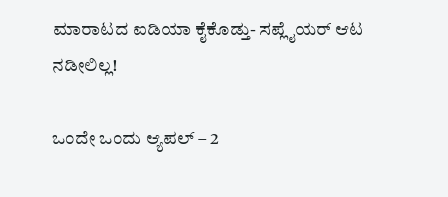ಮಾರಾಟದ ಐಡಿಯಾ ಕೈಕೊಡ್ತು- ಸಪ್ಲೈಯರ್ ಆಟ ನಡೀಲಿಲ್ಲ!

ಒಂದೇ ಒಂದು ಆ್ಯಪಲ್ – 2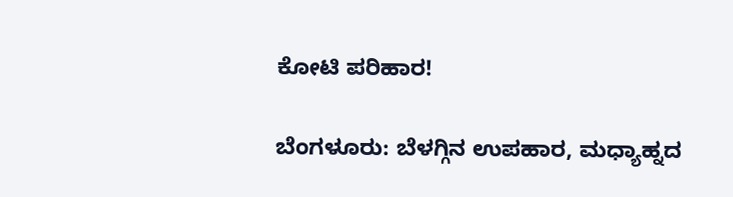ಕೋಟಿ ಪರಿಹಾರ!

ಬೆಂಗಳೂರು: ಬೆಳಗ್ಗಿನ ಉಪಹಾರ, ಮಧ್ಯಾಹ್ನದ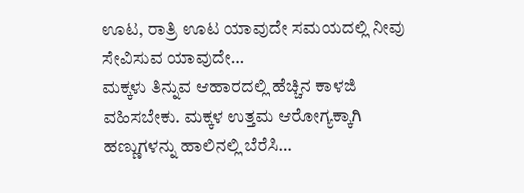ಊಟ, ರಾತ್ರಿ ಊಟ ಯಾವುದೇ ಸಮಯದಲ್ಲಿ ನೀವು ಸೇವಿಸುವ ಯಾವುದೇ…
ಮಕ್ಕಳು ತಿನ್ನುವ ಆಹಾರದಲ್ಲಿ ಹೆಚ್ಚಿನ ಕಾಳಜಿ ವಹಿಸಬೇಕು. ಮಕ್ಕಳ ಉತ್ತಮ ಆರೋಗ್ಯಕ್ಕಾಗಿ ಹಣ್ಣುಗಳನ್ನು ಹಾಲಿನಲ್ಲಿ ಬೆರೆಸಿ…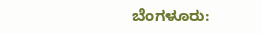ಬೆಂಗಳೂರು: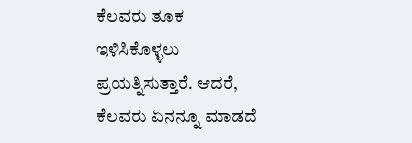ಕೆಲವರು ತೂಕ ಇಳಿಸಿಕೊಳ್ಳಲು ಪ್ರಯತ್ನಿಸುತ್ತಾರೆ. ಆದರೆ, ಕೆಲವರು ಏನನ್ನೂ ಮಾಡದೆ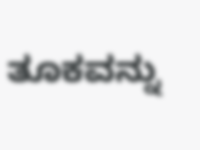ತೂಕವನ್ನು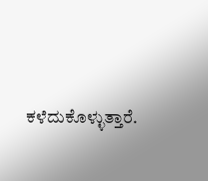ಕಳೆದುಕೊಳ್ಳುತ್ತಾರೆ.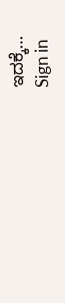ಇದಕ್ಕೆ…
Sign in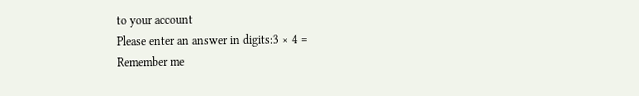to your account
Please enter an answer in digits:3 × 4 =
Remember me